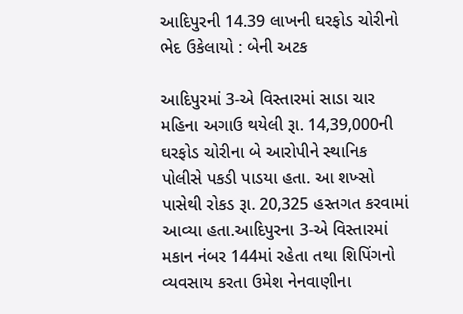આદિપુરની 14.39 લાખની ઘરફોડ ચોરીનો ભેદ ઉકેલાયો : બેની અટક

આદિપુરમાં 3-એ વિસ્તારમાં સાડા ચાર મહિના અગાઉ થયેલી રૂા. 14,39,000ની ઘરફોડ ચોરીના બે આરોપીને સ્થાનિક પોલીસે પકડી પાડયા હતા. આ શખ્સો પાસેથી રોકડ રૂા. 20,325 હસ્તગત કરવામાં આવ્યા હતા.આદિપુરના 3-એ વિસ્તારમાં મકાન નંબર 144માં રહેતા તથા શિપિંગનો વ્યવસાય કરતા ઉમેશ નેનવાણીના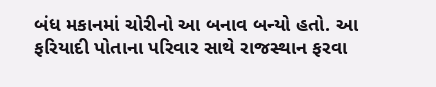બંધ મકાનમાં ચોરીનો આ બનાવ બન્યો હતો. આ ફરિયાદી પોતાના પરિવાર સાથે રાજસ્થાન ફરવા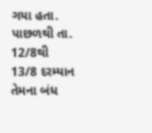ગયા હતા. પાછળથી તા. 12/8થી 13/8 દરમ્યાન તેમના બંધ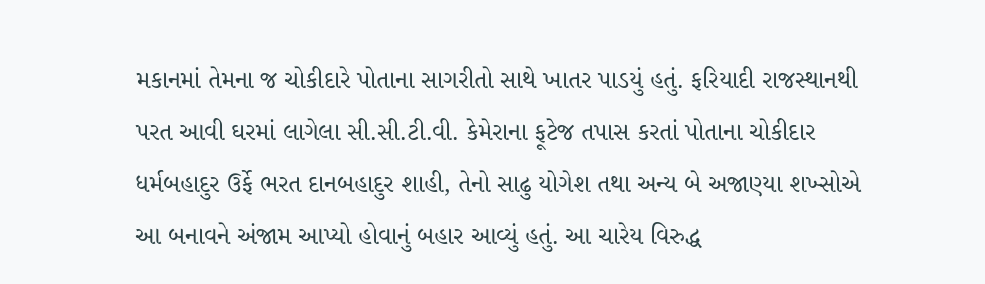મકાનમાં તેમના જ ચોકીદારે પોતાના સાગરીતો સાથે ખાતર પાડયું હતું. ફરિયાદી રાજસ્થાનથી પરત આવી ઘરમાં લાગેલા સી.સી.ટી.વી. કેમેરાના ફૂટેજ તપાસ કરતાં પોતાના ચોકીદાર ધર્મબહાદુર ઉર્ફે ભરત દાનબહાદુર શાહી, તેનો સાઢુ યોગેશ તથા અન્ય બે અજાણ્યા શખ્સોએ આ બનાવને અંજામ આપ્યો હોવાનું બહાર આવ્યું હતું. આ ચારેય વિરુદ્ધ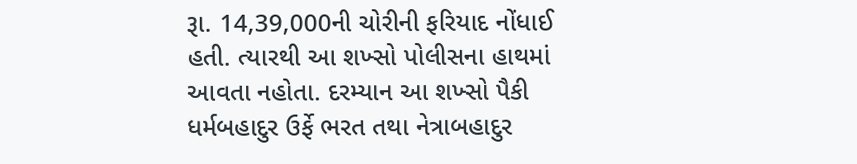રૂા. 14,39,000ની ચોરીની ફરિયાદ નોંધાઈ હતી. ત્યારથી આ શખ્સો પોલીસના હાથમાં આવતા નહોતા. દરમ્યાન આ શખ્સો પૈકી ધર્મબહાદુર ઉર્ફે ભરત તથા નેત્રાબહાદુર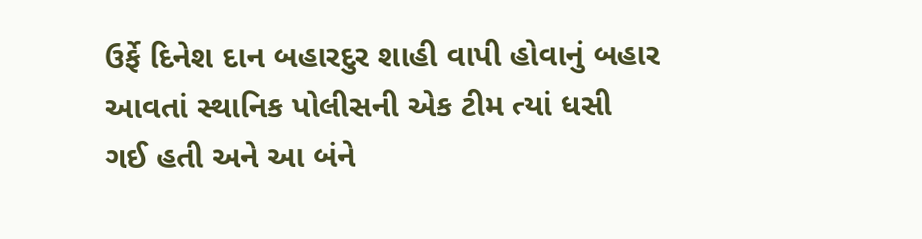ઉર્ફે દિનેશ દાન બહારદુર શાહી વાપી હોવાનું બહાર આવતાં સ્થાનિક પોલીસની એક ટીમ ત્યાં ધસી ગઈ હતી અને આ બંને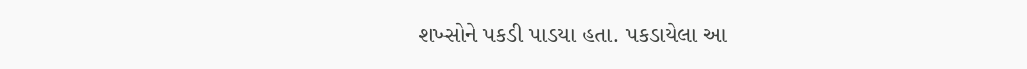શખ્સોને પકડી પાડયા હતા. પકડાયેલા આ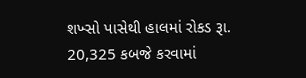શખ્સો પાસેથી હાલમાં રોકડ રૂા. 20,325 કબજે કરવામાં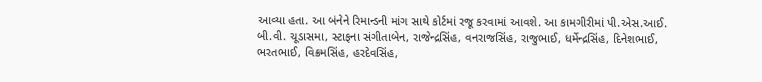આવ્યા હતા. આ બંનેને રિમાન્ડની માંગ સાથે કોર્ટમાં રજૂ કરવામાં આવશે. આ કામગીરીમાં પી.એસ.આઈ. બી.વી. ચૂડાસમા, સ્ટાફના સંગીતાબેન, રાજેન્દ્રસિંહ, વનરાજસિંહ, રાજુભાઈ, ધર્મેન્દ્રસિંહ, દિનેશભાઈ, ભરતભાઈ, વિક્રમસિંહ, હરદેવસિંહ,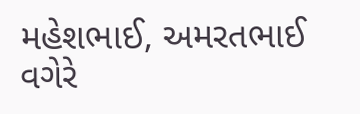મહેશભાઈ, અમરતભાઈ વગેરે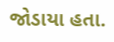જોડાયા હતા.